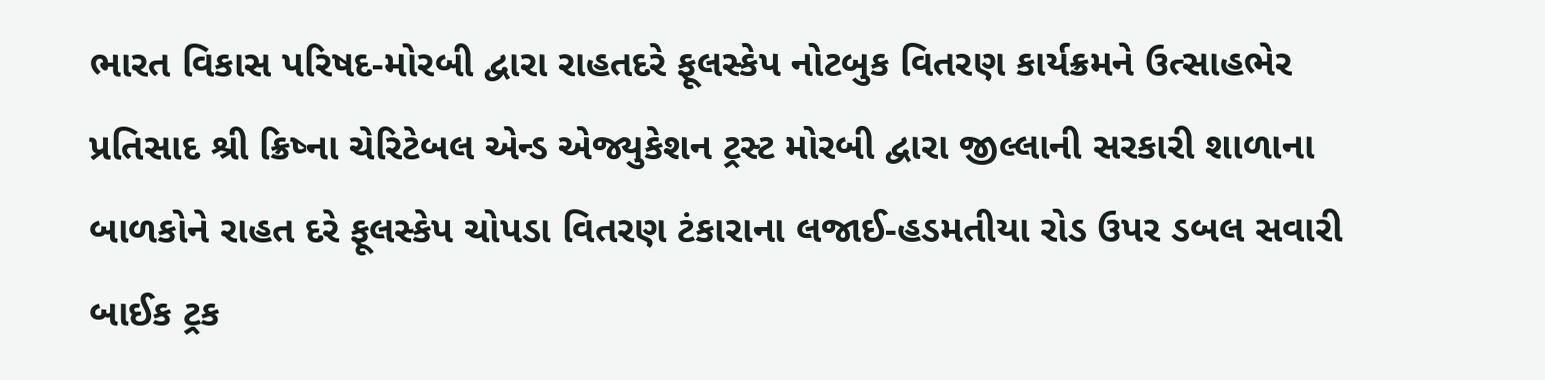ભારત વિકાસ પરિષદ-મોરબી દ્વારા રાહતદરે ફૂલસ્કેપ નોટબુક વિતરણ કાર્યક્રમને ઉત્સાહભેર પ્રતિસાદ શ્રી ક્રિષ્ના ચેરિટેબલ એન્ડ એજ્યુકેશન ટ્રસ્ટ મોરબી દ્વારા જીલ્લાની સરકારી શાળાના બાળકોને રાહત દરે ફૂલસ્કેપ ચોપડા વિતરણ ટંકારાના લજાઈ-હડમતીયા રોડ ઉપર ડબલ સવારી બાઈક ટ્રક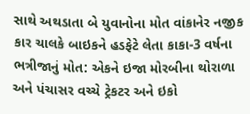સાથે અથડાતા બે યુવાનોના મોત વાંકાનેર નજીક કાર ચાલકે બાઇકને હડફેટે લેતા કાકા-3 વર્ષના ભત્રીજાનું મોત: એકને ઇજા મોરબીના થોરાળા અને પંચાસર વચ્ચે ટ્રેકટર અને ઇકો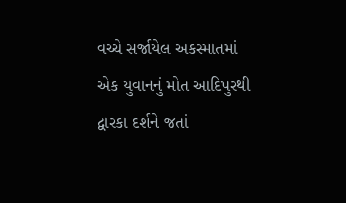વચ્ચે સર્જાયેલ અકસ્માતમાં એક યુવાનનું મોત આદિપુરથી દ્વારકા દર્શને જતાં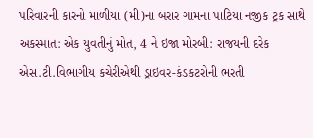પરિવારની કારનો માળીયા (મી)ના બરાર ગામના પાટિયા નજીક ટ્રક સાથે અકસ્માત: એક યુવતીનું મોત, 4 ને ઇજા મોરબી: રાજયની દરેક એસ.ટી.વિભાગીય કચેરીએથી ડ્રાઇવર-કંડકટરોની ભરતી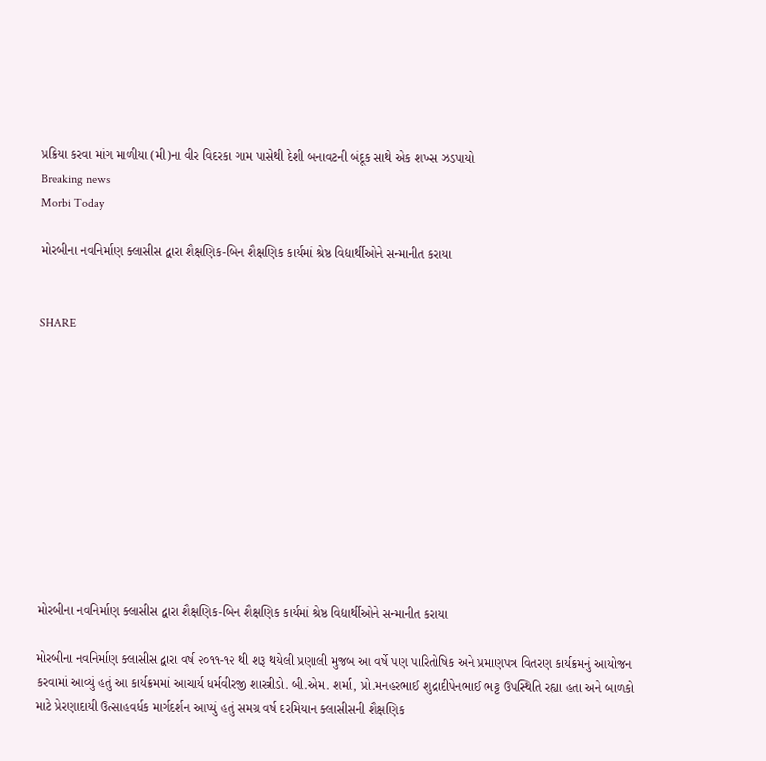પ્રક્રિયા કરવા માંગ માળીયા (મી)ના વીર વિદરકા ગામ પાસેથી દેશી બનાવટની બંદૂક સાથે એક શખ્સ ઝડપાયો
Breaking news
Morbi Today

મોરબીના નવનિર્માણ ક્લાસીસ દ્વારા શૈક્ષણિક-બિન શૈક્ષણિક કાર્યમાં શ્રેષ્ઠ વિદ્યાર્થીઓને સન્માનીત કરાયા


SHARE











મોરબીના નવનિર્માણ ક્લાસીસ દ્વારા શૈક્ષણિક-બિન શૈક્ષણિક કાર્યમાં શ્રેષ્ઠ વિદ્યાર્થીઓને સન્માનીત કરાયા

મોરબીના નવનિર્માણ ક્લાસીસ દ્વારા વર્ષ ૨૦૧૧-૧૨ થી શરૂ થયેલી પ્રણાલી મુજબ આ વર્ષે પણ પારિતોષિક અને પ્રમાણપત્ર વિતરણ કાર્યક્રમનું આયોજન કરવામાં આવ્યું હતું આ કાર્યક્રમમાં આચાર્ય ધર્મવીરજી શાસ્ત્રીડો. બી.એમ. શર્મા, પ્રો.મનહરભાઈ શુદ્રાદીપેનભાઈ ભટ્ટ ઉપસ્થિતિ રહ્યા હતા અને બાળકો માટે પ્રેરણાદાયી ઉત્સાહવર્ધક માર્ગદર્શન આપ્યું હતું સમગ્ર વર્ષ દરમિયાન ક્લાસીસની શૈક્ષણિક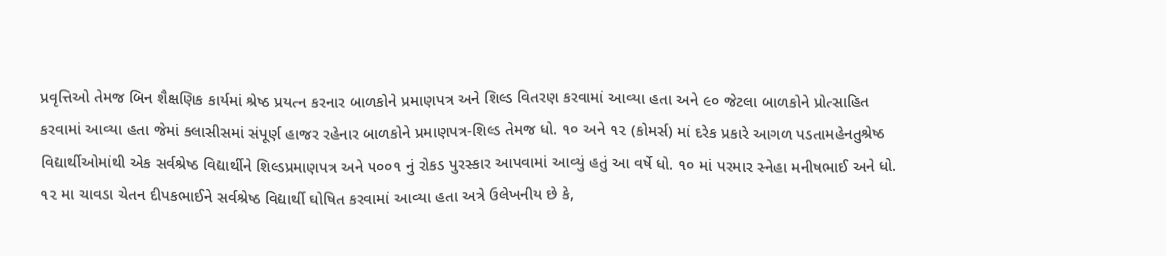પ્રવૃત્તિઓ તેમજ બિન શૈક્ષણિક કાર્યમાં શ્રેષ્ઠ પ્રયત્ન કરનાર બાળકોને પ્રમાણપત્ર અને શિલ્ડ વિતરણ કરવામાં આવ્યા હતા અને ૯૦ જેટલા બાળકોને પ્રોત્સાહિત કરવામાં આવ્યા હતા જેમાં ક્લાસીસમાં સંપૂર્ણ હાજર રહેનાર બાળકોને પ્રમાણપત્ર-શિલ્ડ તેમજ ધો. ૧૦ અને ૧૨ (કોમર્સ) માં દરેક પ્રકારે આગળ પડતામહેનતુશ્રેષ્ઠ વિદ્યાર્થીઓમાંથી એક સર્વશ્રેષ્ઠ વિદ્યાર્થીને શિલ્ડપ્રમાણપત્ર અને ૫૦૦૧ નું રોકડ પુરસ્કાર આપવામાં આવ્યું હતું આ વર્ષે ધો. ૧૦ માં પરમાર સ્નેહા મનીષભાઈ અને ધો. ૧૨ મા ચાવડા ચેતન દીપકભાઈને સર્વશ્રેષ્ઠ વિદ્યાર્થી ઘોષિત કરવામાં આવ્યા હતા અત્રે ઉલેખનીય છે કે,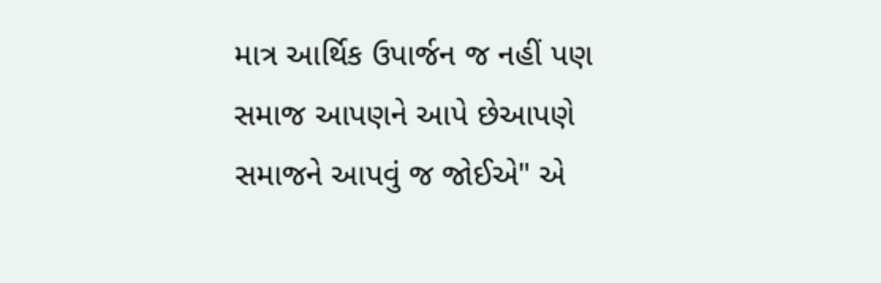માત્ર આર્થિક ઉપાર્જન જ નહીં પણ સમાજ આપણને આપે છેઆપણે સમાજને આપવું જ જોઈએ" એ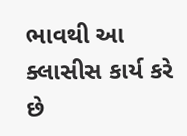ભાવથી આ ક્લાસીસ કાર્ય કરે છે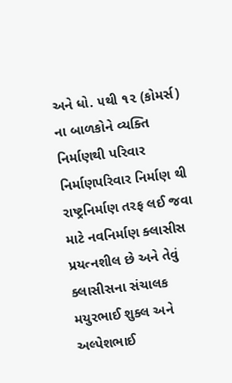અને ધો. ૫થી ૧૨ (કોમર્સ) ના બાળકોને વ્યક્તિ નિર્માણથી પરિવાર નિર્માણપરિવાર નિર્માણ થી રાષ્ટ્રનિર્માણ તરફ લઈ જવા માટે નવનિર્માણ ક્લાસીસ પ્રયત્નશીલ છે અને તેવું ક્લાસીસના સંચાલક મયુરભાઈ શુક્લ અને અલ્પેશભાઈ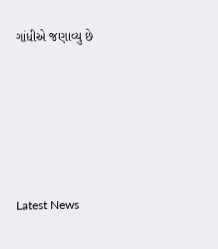ગાંધીએ જણાવ્યુ છે






Latest News